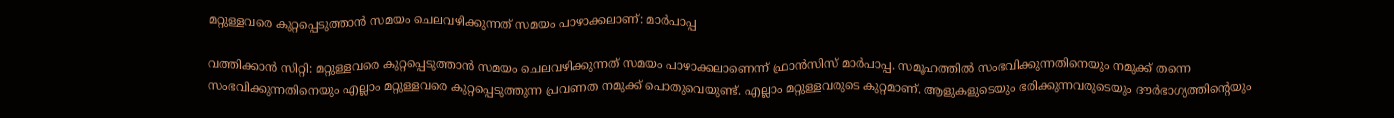മറ്റുള്ളവരെ കുറ്റപ്പെടുത്താന്‍ സമയം ചെലവഴിക്കുന്നത് സമയം പാഴാക്കലാണ്: മാര്‍പാപ്പ

വത്തിക്കാന്‍ സിറ്റി: മറ്റുള്ളവരെ കുറ്റപ്പെടുത്താന്‍ സമയം ചെലവഴിക്കുന്നത് സമയം പാഴാക്കലാണെന്ന് ഫ്രാന്‍സിസ് മാര്‍പാപ്പ. സമൂഹത്തില്‍ സംഭവിക്കുന്നതിനെയും നമുക്ക് തന്നെ സംഭവിക്കുന്നതിനെയും എല്ലാം മറ്റുള്ളവരെ കുറ്റപ്പെടുത്തുന്ന പ്രവണത നമുക്ക് പൊതുവെയുണ്ട്. എല്ലാം മറ്റുള്ളവരുടെ കുറ്റമാണ്. ആളുകളുടെയും ഭരിക്കുന്നവരുടെയും ദൗര്‍ഭാഗ്യത്തിന്റെയും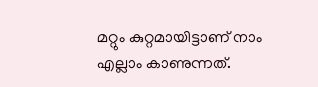മറ്റും കുറ്റമായിട്ടാണ് നാം എല്ലാം കാണുന്നത്.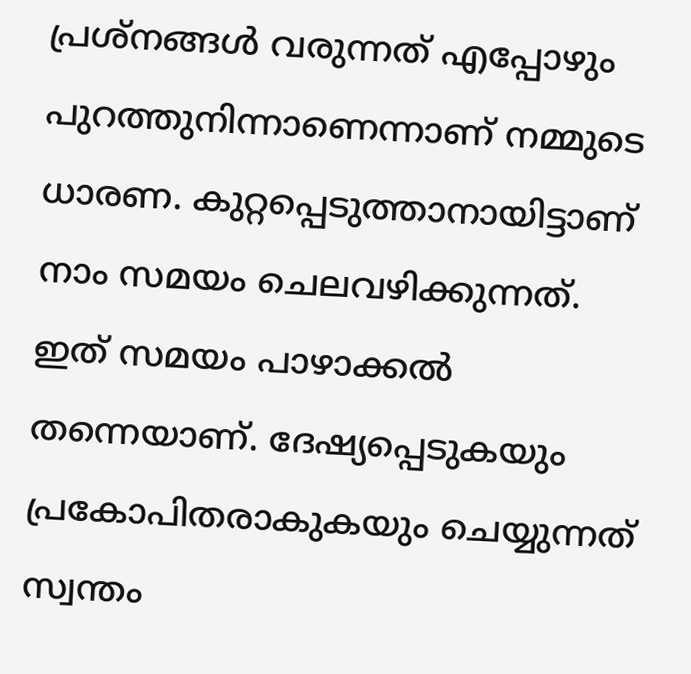പ്രശ്‌നങ്ങള്‍ വരുന്നത് എപ്പോഴും പുറത്തുനിന്നാണെന്നാണ് നമ്മുടെ ധാരണ. കുറ്റപ്പെടുത്താനായിട്ടാണ് നാം സമയം ചെലവഴിക്കുന്നത്. ഇത് സമയം പാഴാക്കല്‍ തന്നെയാണ്. ദേഷ്യപ്പെടുകയും പ്രകോപിതരാകുകയും ചെയ്യുന്നത് സ്വന്തം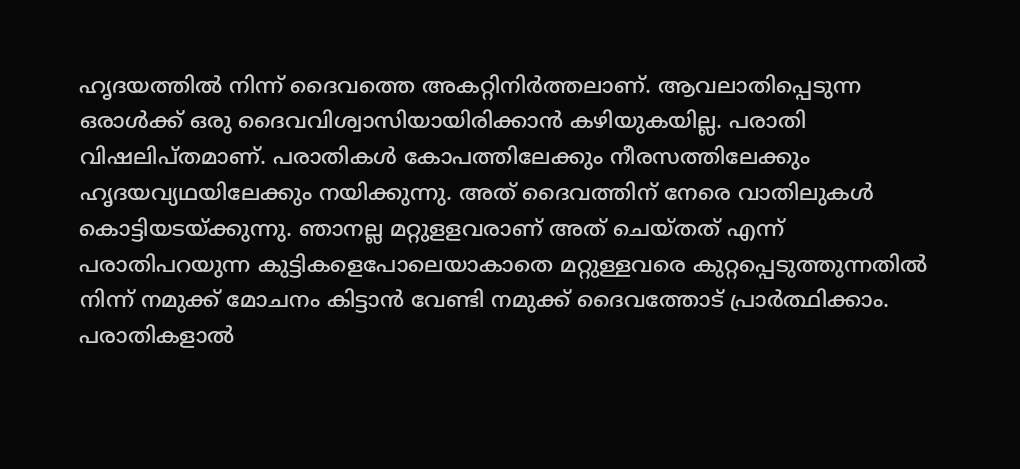ഹൃദയത്തില്‍ നിന്ന് ദൈവത്തെ അകറ്റിനിര്‍ത്തലാണ്. ആവലാതിപ്പെടുന്ന ഒരാള്‍ക്ക് ഒരു ദൈവവിശ്വാസിയായിരിക്കാന്‍ കഴിയുകയില്ല. പരാതി വിഷലിപ്തമാണ്. പരാതികള്‍ കോപത്തിലേക്കും നീരസത്തിലേക്കും ഹൃദയവ്യഥയിലേക്കും നയിക്കുന്നു. അത് ദൈവത്തിന് നേരെ വാതിലുകള്‍ കൊട്ടിയടയ്ക്കുന്നു. ഞാനല്ല മറ്റുളളവരാണ് അത് ചെയ്തത് എന്ന് പരാതിപറയുന്ന കുട്ടികളെപോലെയാകാതെ മറ്റുള്ളവരെ കുറ്റപ്പെടുത്തുന്നതില്‍ നിന്ന് നമുക്ക് മോചനം കിട്ടാന്‍ വേണ്ടി നമുക്ക് ദൈവത്തോട് പ്രാര്‍ത്ഥിക്കാം. പരാതികളാല്‍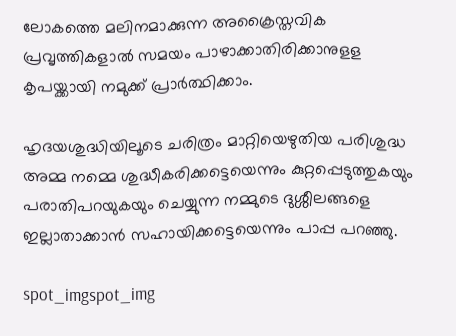ലോകത്തെ മലിനമാക്കുന്ന അക്രൈസ്തവിക പ്രവൃത്തികളാല്‍ സമയം പാഴാക്കാതിരിക്കാനുളള കൃപയ്ക്കായി നമുക്ക് പ്രാര്‍ത്ഥിക്കാം.

ഹൃദയശുദ്ധിയിലൂടെ ചരിത്രം മാറ്റിയെഴുതിയ പരിശുദ്ധ അമ്മ നമ്മെ ശുദ്ധീകരിക്കട്ടെയെന്നും കുറ്റപ്പെടുത്തുകയും പരാതിപറയുകയും ചെയ്യുന്ന നമ്മുടെ ദുശ്ശീലങ്ങളെ ഇല്ലാതാക്കാന്‍ സഹായിക്കട്ടെയെന്നും പാപ്പ പറഞ്ഞു.

spot_imgspot_img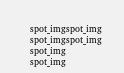spot_imgspot_img
spot_imgspot_img
spot_img
spot_img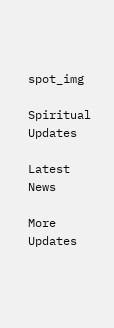spot_img

Spiritual Updates

Latest News

More Updates